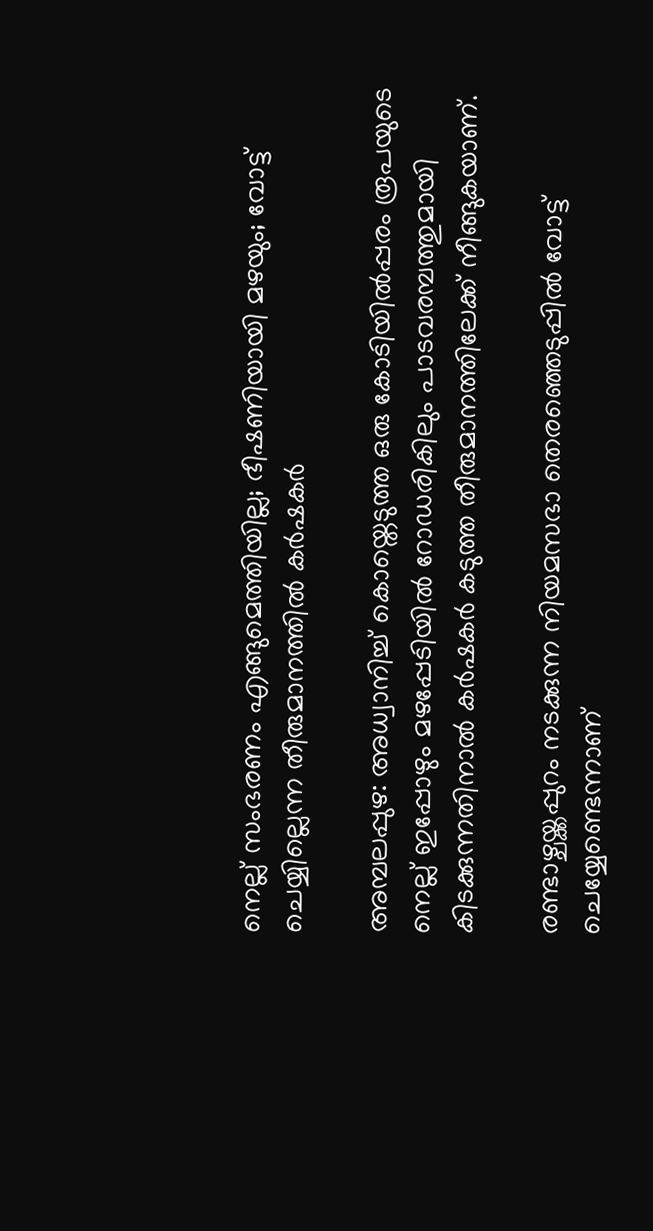നെല്ല് സംഭരണം എങ്ങുമെത്തിയില്ല; ഭീഷണിയായി മഴയും; വോട്ട് ചെയ്യില്ലെന്ന തീരുമാനത്തിൽ കർഷകർ

അമ്പലപ്പുഴ: അധ്വാനിച്ച് കൊയ്തെടുത്ത ഒരു കോടിയിൽപ്പരം രൂപയുടെ നെല്ല് ഇപ്പോഴും മഴപ്പേടിയിൽ റോഡരികിലും പാടവരമ്പത്തുമായി കിടക്കുന്നതിനാൽ കർഷകർ കടുത്ത തീരുമാനത്തിലേക്ക് നീങ്ങുകയാണ്.

രണ്ട‌ാഴ്ചയ്ക്കപ്പുറം നടക്കുന്ന നിയമസഭാ തെരഞ്ഞെടുപ്പിൽ വോട്ട് ചെയ്യേണ്ടെന്നാണ്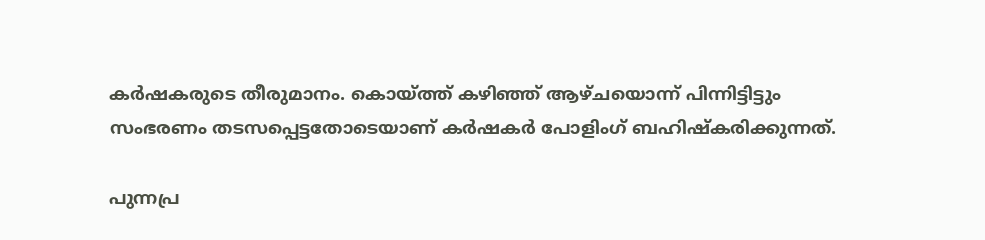കർഷകരുടെ തീരുമാനം. കൊയ്ത്ത് കഴിഞ്ഞ് ആഴ്ചയൊന്ന് പിന്നിട്ടിട്ടും സംഭരണം തടസപ്പെട്ടതോടെയാണ് കർഷകർ പോളിംഗ് ബഹിഷ്കരിക്കുന്നത്.

പുന്നപ്ര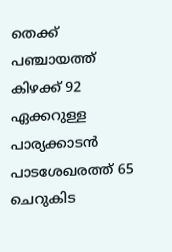തെക്ക് പഞ്ചായത്ത് കിഴക്ക് 92 ഏക്കറുള്ള പാര്യക്കാടൻ പാടശേഖരത്ത് 65 ചെറുകിട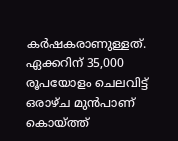കർഷകരാണുള്ളത്. ഏക്കറിന് 35,000 രൂപയോളം ചെലവിട്ട് ഒരാഴ്ച മുൻപാണ് കൊയ്ത്ത്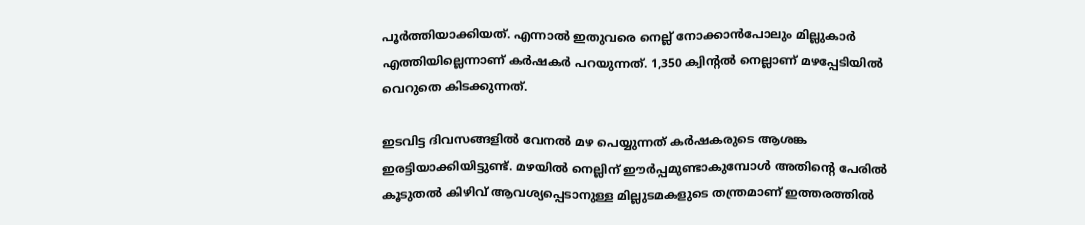പൂർത്തിയാക്കിയത്. എന്നാൽ ഇതുവരെ നെല്ല് നോക്കാൻപോലും മില്ലുകാർ എത്തിയില്ലെന്നാണ് കർഷകർ പറയുന്നത്. 1,350 ക്വിന്‍റൽ നെല്ലാണ് മഴപ്പേടിയിൽ വെറുതെ കിടക്കുന്നത്.

ഇടവിട്ട ദിവസങ്ങളിൽ വേനൽ മഴ പെയ്യുന്നത് കർഷകരുടെ ആശങ്ക ഇരട്ടിയാക്കിയിട്ടുണ്ട്. മഴയിൽ നെല്ലിന് ഈർപ്പമുണ്ടാകുമ്പോൾ അതിന്‍റെ പേരിൽ കൂടുതൽ കിഴിവ് ആവശ്യപ്പെടാനുള്ള മില്ലുടമകളുടെ തന്ത്രമാണ് ഇത്തരത്തിൽ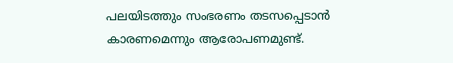പലയിടത്തും സംഭരണം തടസപ്പെടാൻ കാരണമെന്നും ആരോപണമുണ്ട്.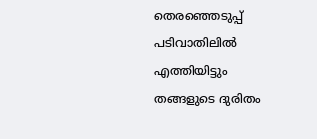തെരഞ്ഞെടുപ്പ് പടിവാതിലിൽ എത്തിയിട്ടും തങ്ങളുടെ ദുരിതം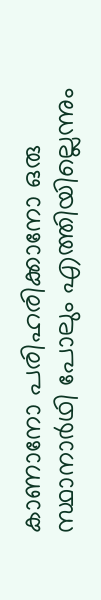കാണാനോ പരിഹരിക്കാനോ ഒരു സ്ഥാനാർഥി പോലും എത്തിയില്ലെന്നും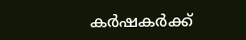കർഷകർക്ക്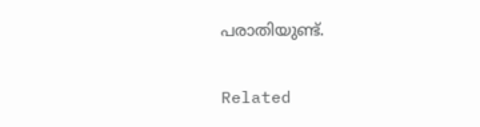പരാതിയുണ്ട്.

Related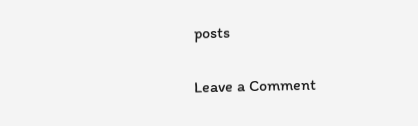posts

Leave a Comment